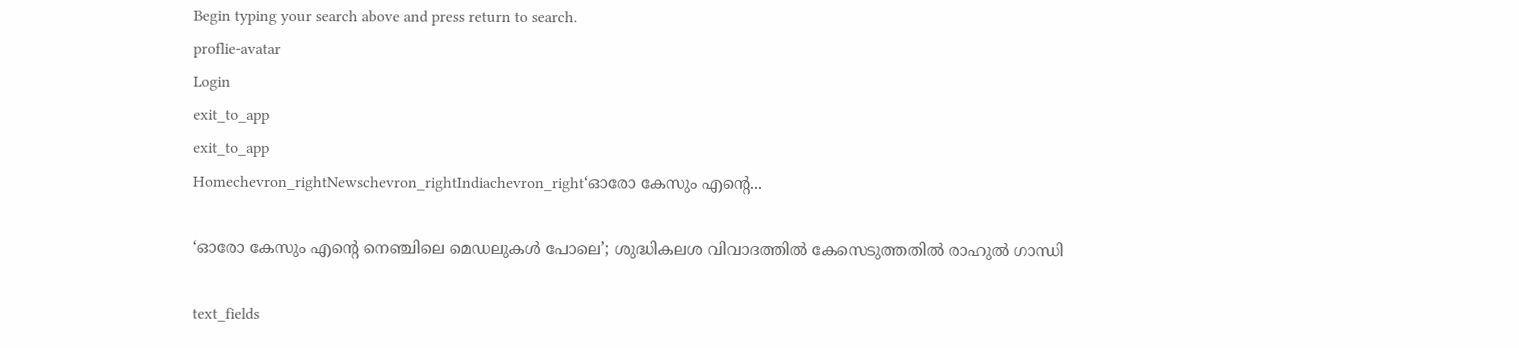Begin typing your search above and press return to search.
proflie-avatar
Login
exit_to_app
exit_to_app
Homechevron_rightNewschevron_rightIndiachevron_right‘ഓരോ കേസും എന്റെ...

‘ഓരോ കേസും എന്റെ നെഞ്ചിലെ മെഡലുകള്‍ പോലെ’; ശുദ്ധികലശ വിവാദത്തില്‍ കേസെടുത്തതില്‍ രാഹുല്‍ ഗാന്ധി

text_fields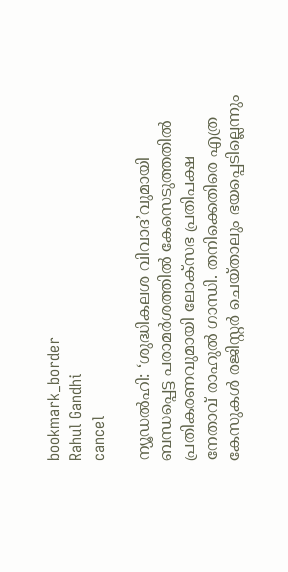bookmark_border
Rahul Gandhi
cancel

ന്യൂഡൽഹി: ‘ശുദ്ധികലശ വിവാദ’വുമായി ബന്ധപ്പെട്ട പരാമർശത്തിൽ കേസെടുത്തതിൽ പ്രതികരണവുമായി ലോക്സഭ പ്രതിപക്ഷ നേതാവ് രാഹുൽ ഗാന്ധി. തനിക്കെതിരെ എത്ര കേസുകൾ രജിസ്റ്റർ ചെയ്താലും ഭയപ്പെടില്ലെന്നും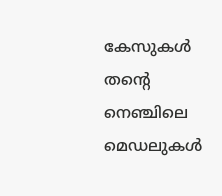കേസുകൾ തന്റെ നെഞ്ചിലെ മെഡലുകൾ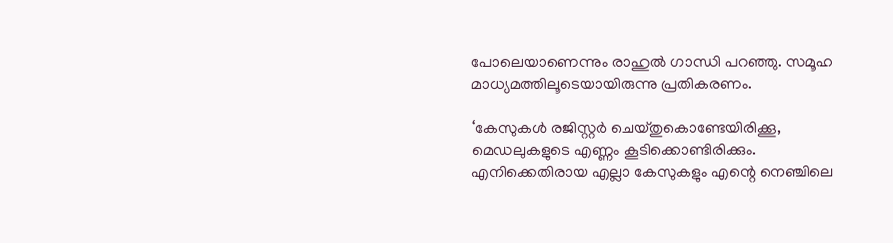പോലെയാണെന്നും രാഹുൽ ഗാന്ധി പറഞ്ഞു. സമൂഹ മാധ്യമത്തിലൂടെയായിരുന്നു പ്രതികരണം.

‘കേസുകള്‍ രജിസ്റ്റര്‍ ചെയ്തുകൊണ്ടേയിരിക്കൂ, മെഡലുകളുടെ എണ്ണം കൂടിക്കൊണ്ടിരിക്കും. എനിക്കെതിരായ എല്ലാ കേസുകളും എന്റെ നെഞ്ചിലെ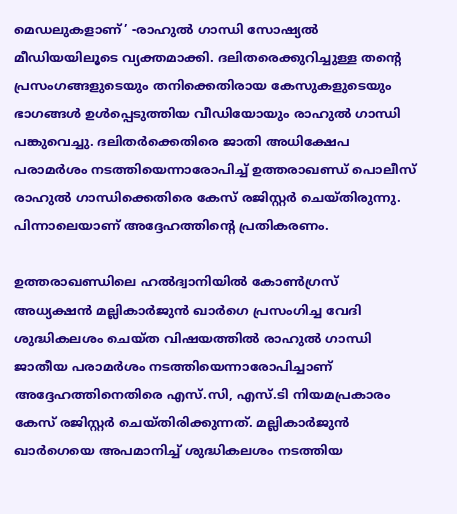മെഡലുകളാണ്’ -രാഹുല്‍ ഗാന്ധി സോഷ്യൽ മീഡിയയിലൂടെ വ്യക്തമാക്കി. ദലിതരെക്കുറിച്ചുള്ള തന്റെ പ്രസംഗങ്ങളുടെയും തനിക്കെതിരായ കേസുകളുടെയും ഭാഗങ്ങള്‍ ഉള്‍പ്പെടുത്തിയ വീഡിയോയും രാഹുൽ ഗാന്ധി പങ്കുവെച്ചു. ദലിതര്‍ക്കെതിരെ ജാതി അധിക്ഷേപ പരാമര്‍ശം നടത്തിയെന്നാരോപിച്ച് ഉത്തരാഖണ്ഡ് പൊലീസ് രാഹുല്‍ ഗാന്ധിക്കെതിരെ കേസ് രജിസ്റ്റര്‍ ചെയ്തിരുന്നു. പിന്നാലെയാണ് അദ്ദേഹത്തിന്റെ പ്രതികരണം.

ഉത്തരാഖണ്ഡിലെ ഹൽദ്വാനിയിൽ കോൺഗ്രസ് അധ്യക്ഷൻ മല്ലികാര്‍ജുന്‍ ഖാര്‍ഗെ പ്രസംഗിച്ച വേദി ശുദ്ധികലശം ചെയ്ത വിഷയത്തില്‍ രാഹുൽ ഗാന്ധി ജാതീയ പരാമർശം നടത്തിയെന്നാരോപിച്ചാണ് അദ്ദേഹത്തിനെതിരെ എസ്‌.സി, എസ്.ടി നിയമപ്രകാരം കേസ് രജിസ്റ്റർ ചെയ്തിരിക്കുന്നത്. മല്ലികാര്‍ജുന്‍ ഖാര്‍ഗെയെ അപമാനിച്ച് ശുദ്ധികലശം നടത്തിയ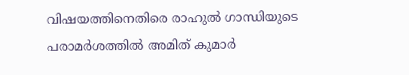വിഷയത്തിനെതിരെ രാഹുല്‍ ഗാന്ധിയുടെ പരാമർശത്തിൽ അമിത് കുമാര്‍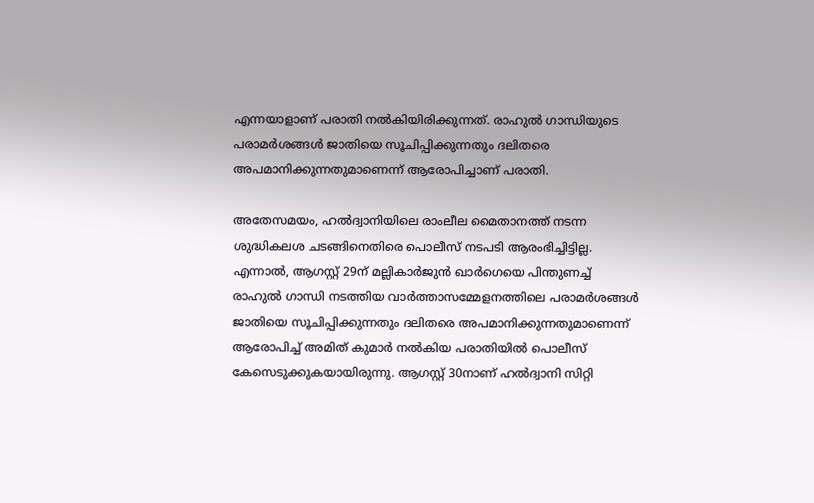എന്നയാളാണ് പരാതി നല്‍കിയിരിക്കുന്നത്. രാഹുല്‍ ഗാന്ധിയുടെ പരാമര്‍ശങ്ങള്‍ ജാതിയെ സൂചിപ്പിക്കുന്നതും ദലിതരെ അപമാനിക്കുന്നതുമാണെന്ന് ആരോപിച്ചാണ് പരാതി.

അതേസമയം, ഹൽദ്വാനിയിലെ രാംലീല മൈതാനത്ത് നടന്ന ശുദ്ധികലശ ചടങ്ങിനെതിരെ പൊലീസ് നടപടി ആരംഭിച്ചിട്ടില്ല. എന്നാൽ, ആഗസ്റ്റ് 29ന് മല്ലികാർജുൻ ഖാർഗെയെ പിന്തുണച്ച് രാഹുൽ ഗാന്ധി നടത്തിയ വാർത്താസമ്മേളനത്തിലെ പരാമർശങ്ങൾ ജാതിയെ സൂചിപ്പിക്കുന്നതും ദലിതരെ അപമാനിക്കുന്നതുമാണെന്ന് ആരോപിച്ച് അമിത് കുമാർ നൽകിയ പരാതിയിൽ പൊലീസ് കേസെടുക്കുകയായിരുന്നു. ആഗസ്റ്റ് 30നാണ് ഹൽദ്വാനി സിറ്റി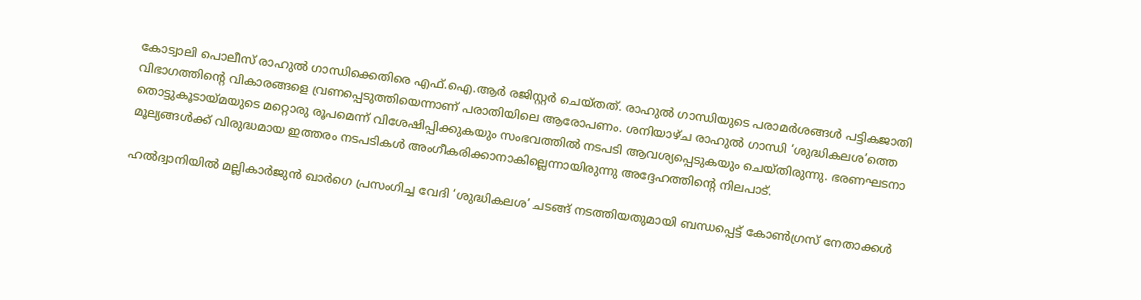കോട്വാലി പൊലീസ് രാഹുൽ ഗാന്ധിക്കെതിരെ എഫ്.ഐ.ആർ രജിസ്റ്റർ ചെയ്തത്. രാഹുൽ ഗാന്ധിയുടെ പരാമർശങ്ങൾ പട്ടികജാതി വിഭാഗത്തിന്റെ വികാരങ്ങളെ വ്രണപ്പെടുത്തിയെന്നാണ് പരാതിയിലെ ആരോപണം. ശനിയാഴ്ച രാഹുൽ ഗാന്ധി ‘ശുദ്ധികലശ’ത്തെ തൊട്ടുകൂടായ്മയുടെ മറ്റൊരു രൂപമെന്ന് വിശേഷിപ്പിക്കുകയും സംഭവത്തിൽ നടപടി ആവശ്യപ്പെടുകയും ചെയ്തിരുന്നു. ഭരണഘടനാ മൂല്യങ്ങൾക്ക് വിരുദ്ധമായ ഇത്തരം നടപടികൾ അംഗീകരിക്കാനാകില്ലെന്നായിരുന്നു അദ്ദേഹത്തിന്റെ നിലപാട്.

ഹൽദ്വാനിയിൽ മല്ലികാര്‍ജുന്‍ ഖാര്‍ഗെ പ്രസംഗിച്ച വേദി ‘ശുദ്ധികലശ’ ചടങ്ങ് നടത്തിയതുമായി ബന്ധപ്പെട്ട് കോൺഗ്രസ് നേതാക്കൾ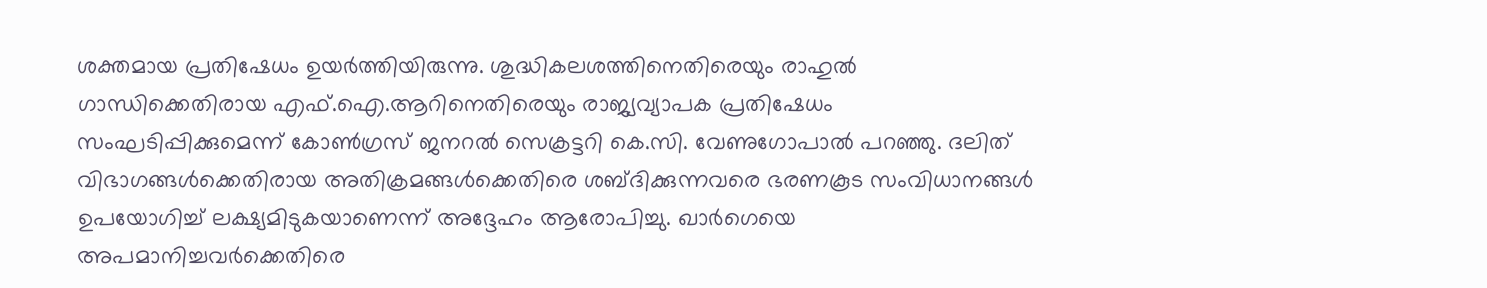ശക്തമായ പ്രതിഷേധം ഉയർത്തിയിരുന്നു. ശുദ്ധികലശത്തിനെതിരെയും രാഹുൽ ഗാന്ധിക്കെതിരായ എഫ്.ഐ.ആറിനെതിരെയും രാജ്യവ്യാപക പ്രതിഷേധം സംഘടിപ്പിക്കുമെന്ന് കോൺഗ്രസ് ജനറൽ സെക്രട്ടറി കെ.സി. വേണുഗോപാൽ പറഞ്ഞു. ദലിത് വിഭാഗങ്ങൾക്കെതിരായ അതിക്രമങ്ങൾക്കെതിരെ ശബ്ദിക്കുന്നവരെ ഭരണകൂട സംവിധാനങ്ങൾ ഉപയോഗിച്ച് ലക്ഷ്യമിടുകയാണെന്ന് അദ്ദേഹം ആരോപിച്ചു. ഖാർഗെയെ അപമാനിച്ചവർക്കെതിരെ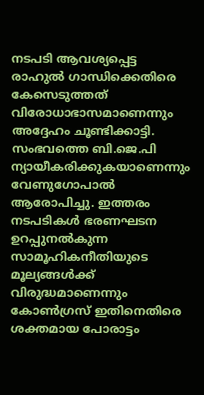നടപടി ആവശ്യപ്പെട്ട രാഹുൽ ഗാന്ധിക്കെതിരെ കേസെടുത്തത് വിരോധാഭാസമാണെന്നും അദ്ദേഹം ചൂണ്ടിക്കാട്ടി. സംഭവത്തെ ബി.ജെ.പി ന്യായീകരിക്കുകയാണെന്നും വേണുഗോപാൽ ആരോപിച്ചു. ഇത്തരം നടപടികൾ ഭരണഘടന ഉറപ്പുനൽകുന്ന സാമൂഹികനീതിയുടെ മൂല്യങ്ങൾക്ക് വിരുദ്ധമാണെന്നും കോൺഗ്രസ് ഇതിനെതിരെ ശക്തമായ പോരാട്ടം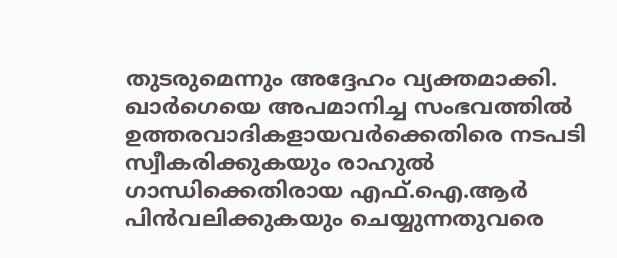തുടരുമെന്നും അദ്ദേഹം വ്യക്തമാക്കി. ഖാർഗെയെ അപമാനിച്ച സംഭവത്തിൽ ഉത്തരവാദികളായവർക്കെതിരെ നടപടി സ്വീകരിക്കുകയും രാഹുൽ ഗാന്ധിക്കെതിരായ എഫ്.ഐ.ആർ പിൻവലിക്കുകയും ചെയ്യുന്നതുവരെ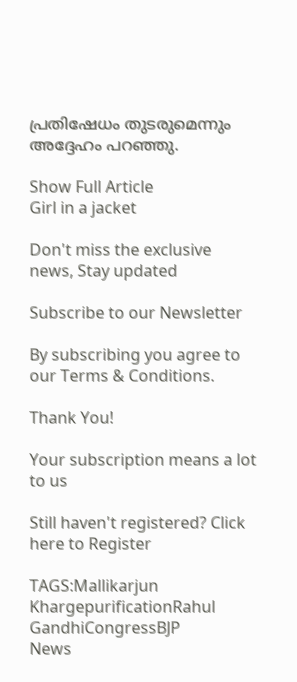പ്രതിഷേധം തുടരുമെന്നും അദ്ദേഹം പറഞ്ഞു.

Show Full Article
Girl in a jacket

Don't miss the exclusive news, Stay updated

Subscribe to our Newsletter

By subscribing you agree to our Terms & Conditions.

Thank You!

Your subscription means a lot to us

Still haven't registered? Click here to Register

TAGS:Mallikarjun KhargepurificationRahul GandhiCongressBJP
News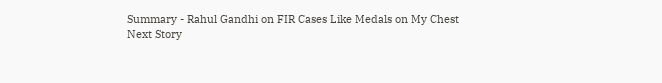Summary - Rahul Gandhi on FIR Cases Like Medals on My Chest
Next Story